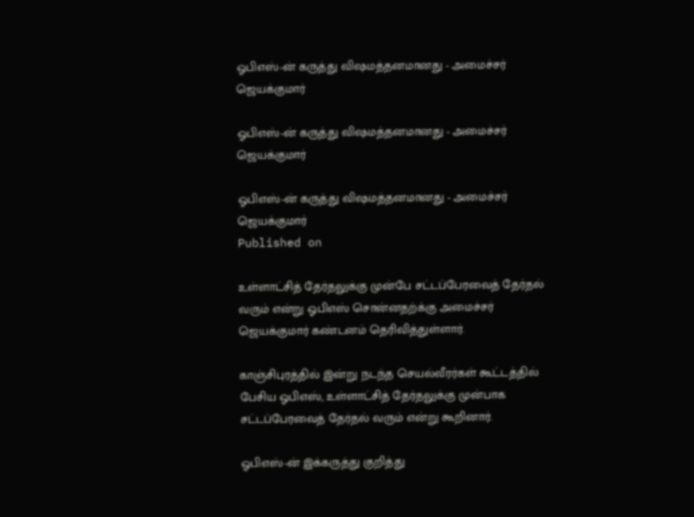ஓபிஎஸ்-ன் கருத்து விஷமத்தனமானது - அமைச்சர் ஜெயக்குமார்

ஓபிஎஸ்-ன் கருத்து விஷமத்தனமானது - அமைச்சர் ஜெயக்குமார்

ஓபிஎஸ்-ன் கருத்து விஷமத்தனமானது - அமைச்சர் ஜெயக்குமார்
Published on

உள்ளாட்சித் தேர்தலுக்கு முன்பே சட்டப்பேரவைத் தேர்தல் வரும் என்று ஓபிஎஸ் சொன்னதற்க்கு அமைச்சர் ஜெயக்குமார் கண்டனம் தெரிவித்துள்ளார்.

காஞ்சிபுரத்தில் இன்று நடந்த செயல்வீரர்கள் கூட்டத்தில் பேசிய ஓபிஎஸ், உள்ளாட்சித் தேர்தலுக்கு முன்பாக சட்டப்பேரவைத் தேர்தல் வரும் என்று கூறினார்.

ஓபிஎஸ்-ன் இக்கருத்து குறித்து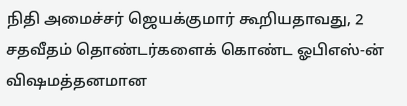நிதி அமைச்சர் ஜெயக்குமார் கூறியதாவது, 2 சதவீதம் தொண்டர்களைக் கொண்ட ஓபிஎஸ்-ன் விஷமத்தனமான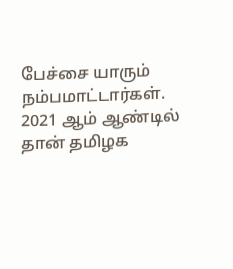பேச்சை யாரும் நம்பமாட்டார்கள். 2021 ஆம் ஆண்டில் தான் தமிழக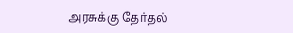அரசுக்கு தேர்தல்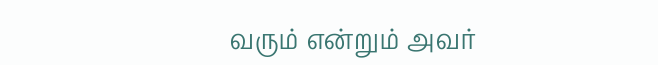வரும் என்றும் அவர்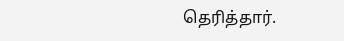தெரித்தார்.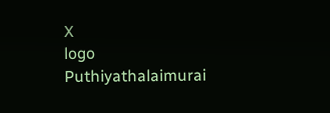X
logo
Puthiyathalaimurai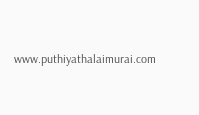www.puthiyathalaimurai.com